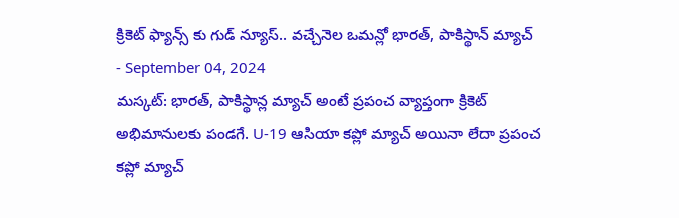క్రికెట్ ఫ్యాన్స్ కు గుడ్ న్యూస్.. వచ్చేనెల ఒమన్లో భారత్, పాకిస్థాన్ మ్యాచ్
- September 04, 2024
మస్కట్: భారత్, పాకిస్థాన్ల మ్యాచ్ అంటే ప్రపంచ వ్యాప్తంగా క్రికెట్ అభిమానులకు పండగే. U-19 ఆసియా కప్లో మ్యాచ్ అయినా లేదా ప్రపంచ కప్లో మ్యాచ్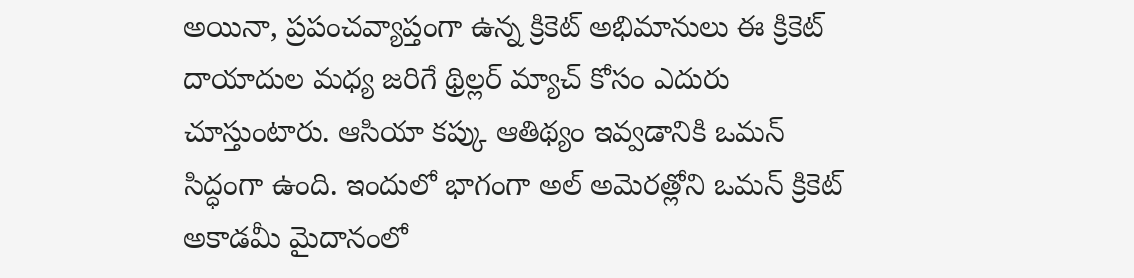అయినా, ప్రపంచవ్యాప్తంగా ఉన్న క్రికెట్ అభిమానులు ఈ క్రికెట్ దాయాదుల మధ్య జరిగే థ్రిల్లర్ మ్యాచ్ కోసం ఎదురు చూస్తుంటారు. ఆసియా కప్కు ఆతిథ్యం ఇవ్వడానికి ఒమన్ సిద్ధంగా ఉంది. ఇందులో భాగంగా అల్ అమెరత్లోని ఒమన్ క్రికెట్ అకాడమీ మైదానంలో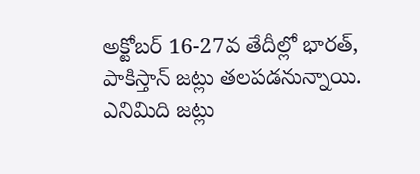అక్టోబర్ 16-27వ తేదీల్లో భారత్, పాకిస్తాన్ జట్లు తలపడనున్నాయి.
ఎనిమిది జట్లు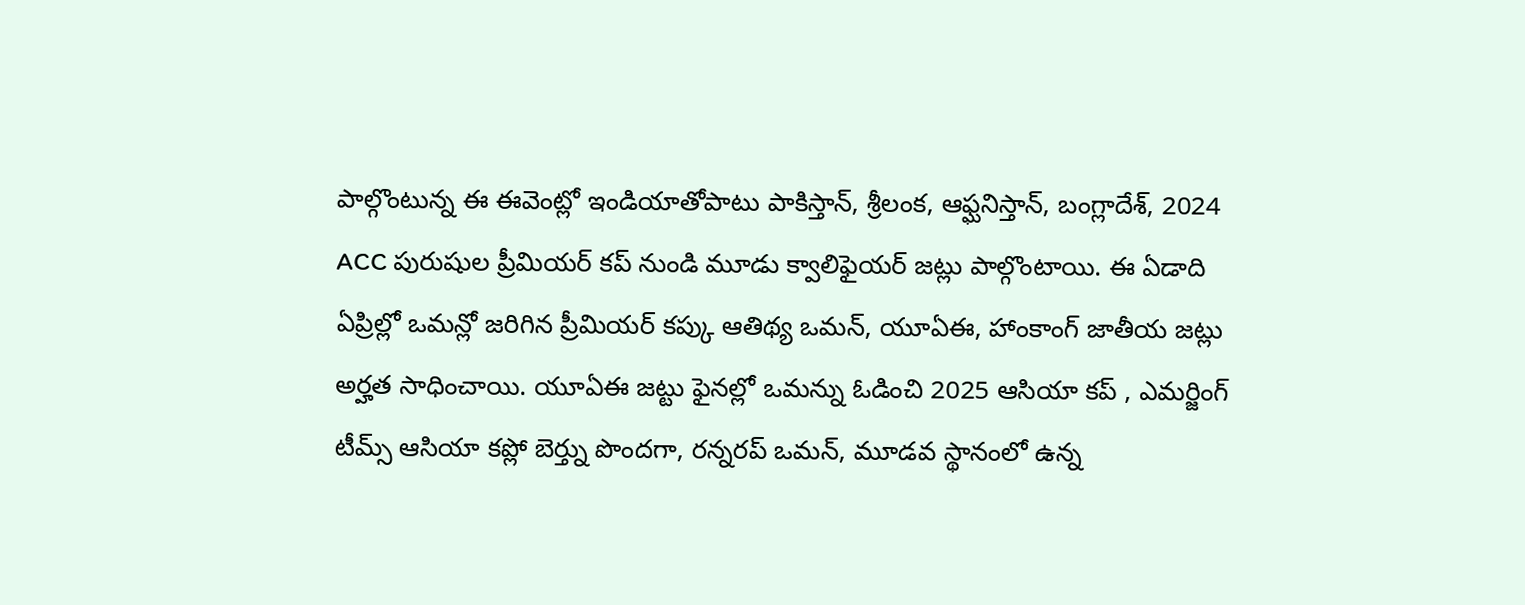పాల్గొంటున్న ఈ ఈవెంట్లో ఇండియాతోపాటు పాకిస్తాన్, శ్రీలంక, ఆఫ్ఘనిస్తాన్, బంగ్లాదేశ్, 2024 ACC పురుషుల ప్రీమియర్ కప్ నుండి మూడు క్వాలిఫైయర్ జట్లు పాల్గొంటాయి. ఈ ఏడాది ఏప్రిల్లో ఒమన్లో జరిగిన ప్రీమియర్ కప్కు ఆతిథ్య ఒమన్, యూఏఈ, హాంకాంగ్ జాతీయ జట్లు అర్హత సాధించాయి. యూఏఈ జట్టు ఫైనల్లో ఒమన్ను ఓడించి 2025 ఆసియా కప్ , ఎమర్జింగ్ టీమ్స్ ఆసియా కప్లో బెర్త్ను పొందగా, రన్నరప్ ఒమన్, మూడవ స్థానంలో ఉన్న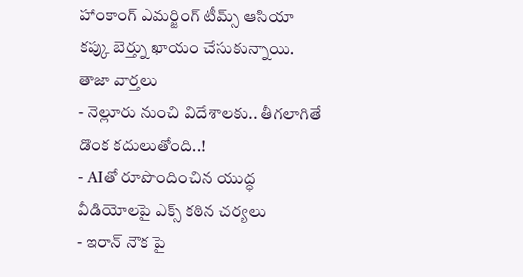హాంకాంగ్ ఎమర్జింగ్ టీమ్స్ ఆసియా కప్కు బెర్త్ను ఖాయం చేసుకున్నాయి.
తాజా వార్తలు
- నెల్లూరు నుంచి విదేశాలకు.. తీగలాగితే డొంక కదులుతోంది..!
- AIతో రూపొందించిన యుద్ధ వీడియోలపై ఎక్స్ కఠిన చర్యలు
- ఇరాన్ నౌక పై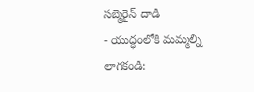సబ్మెరైన్ దాడి
- యుద్ధంలోకి మమ్మల్ని లాగకండి: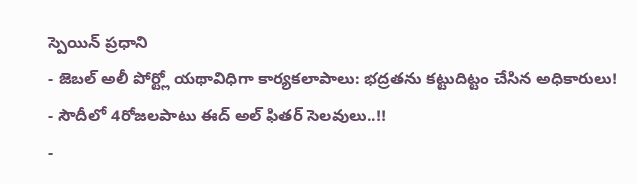స్పెయిన్ ప్రధాని
- జెబల్ అలీ పోర్ట్లో యథావిధిగా కార్యకలాపాలు: భద్రతను కట్టుదిట్టం చేసిన అధికారులు!
- సౌదీలో 4రోజలపాటు ఈద్ అల్ ఫితర్ సెలవులు..!!
-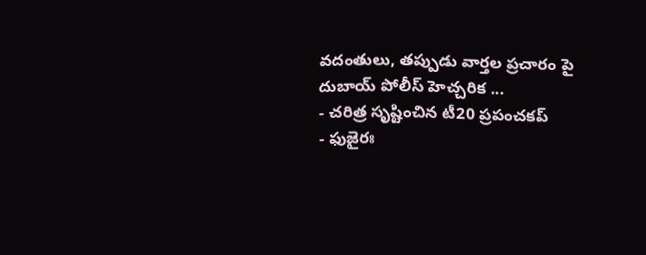వదంతులు, తప్పుడు వార్తల ప్రచారం పై దుబాయ్ పోలీస్ హెచ్చరిక ...
- చరిత్ర సృష్టించిన టీ20 ప్రపంచకప్
- ఫుజైరః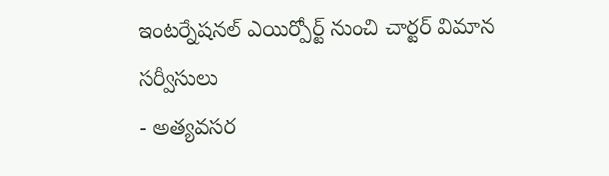ఇంటర్నేషనల్ ఎయిర్పోర్ట్ నుంచి చార్టర్ విమాన సర్వీసులు
- అత్యవసర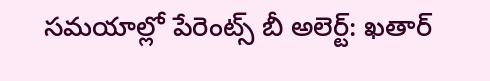సమయాల్లో పేరెంట్స్ బీ అలెర్ట్: ఖతార్